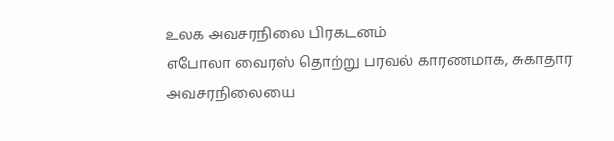உலக அவசரநிலை பிரகடனம்
எபோலா வைரஸ் தொற்று பரவல் காரணமாக, சுகாதார அவசரநிலையை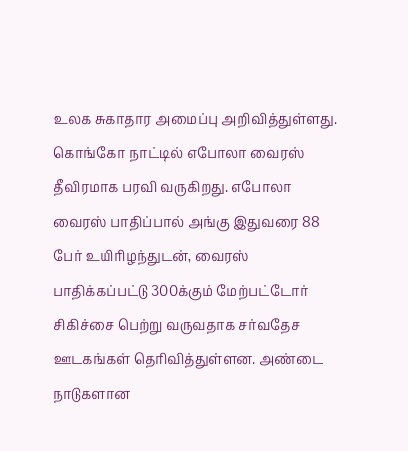உலக சுகாதார அமைப்பு அறிவித்துள்ளது. கொங்கோ நாட்டில் எபோலா வைரஸ் தீவிரமாக பரவி வருகிறது. எபோலா வைரஸ் பாதிப்பால் அங்கு இதுவரை 88 பேர் உயிரிழந்துடன், வைரஸ் பாதிக்கப்பட்டு 300க்கும் மேற்பட்டோர் சிகிச்சை பெற்று வருவதாக சர்வதேச ஊடகங்கள் தெரிவித்துள்ளன. அண்டை நாடுகளான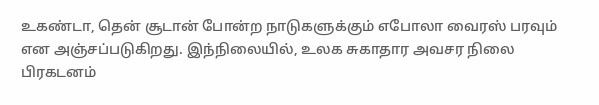உகண்டா, தென் சூடான் போன்ற நாடுகளுக்கும் எபோலா வைரஸ் பரவும் என அஞ்சப்படுகிறது. இந்நிலையில், உலக சுகாதார அவசர நிலை பிரகடனம்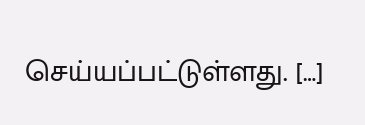செய்யப்பட்டுள்ளது. […]